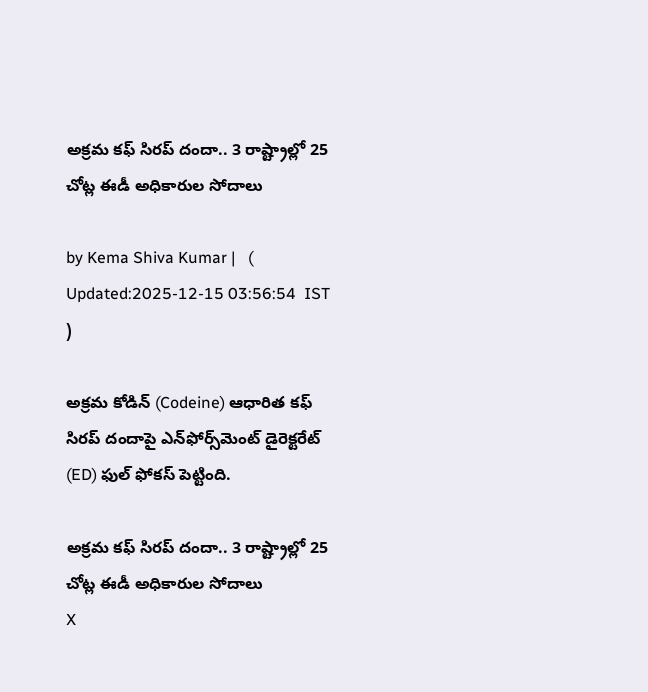అక్రమ కఫ్ సిరప్ దందా.. 3 రాష్ట్రాల్లో 25 చోట్ల ఈడీ అధికారుల సోదాలు

by Kema Shiva Kumar |   (  Updated:2025-12-15 03:56:54  IST  )

అక్రమ కోడిన్ (Codeine) ఆధారిత కఫ్ సిరప్ దందాపై ఎన్‌ఫోర్స్‌మెంట్ డైరెక్టరేట్ (ED) ఫుల్ ఫోకస్ పెట్టింది.

అక్రమ కఫ్ సిరప్ దందా.. 3 రాష్ట్రాల్లో 25 చోట్ల ఈడీ అధికారుల సోదాలు
X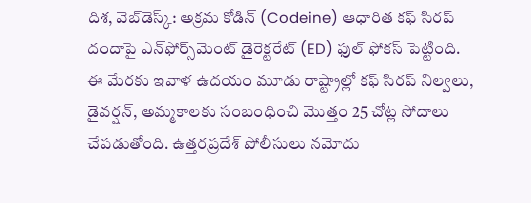దిశ, వెబ్‌డెస్క్: అక్రమ కోడిన్ (Codeine) ఆధారిత కఫ్ సిరప్ దందాపై ఎన్‌ఫోర్స్‌మెంట్ డైరెక్టరేట్ (ED) ఫుల్ ఫోకస్ పెట్టింది. ఈ మేరకు ఇవాళ ఉదయం మూడు రాష్ట్రాల్లో కఫ్ సిరప్ నిల్వలు, డైవర్షన్, అమ్మకాలకు సంబంధించి మొత్తం 25 చోట్ల సోదాలు చేపడుతోంది. ఉత్తరప్రదేశ్ పోలీసులు నమోదు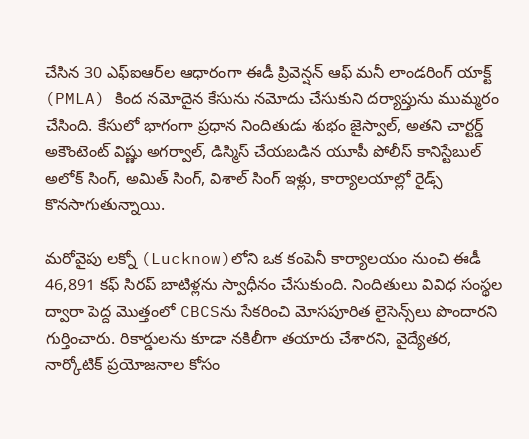చేసిన 30 ఎఫ్‌ఐఆర్‌ల ఆధారంగా ఈడీ ప్రివెన్షన్ ఆఫ్ మనీ లాండరింగ్ యాక్ట్ (PMLA) కింద నమోదైన కేసును నమోదు చేసుకుని దర్యాప్తును ముమ్మరం చేసింది. కేసులో భాగంగా ప్రధాన నిందితుడు శుభం జైస్వాల్, అతని చార్టర్డ్ అకౌంటెంట్ విష్ణు అగర్వాల్, డిస్మిస్ చేయబడిన యూపీ పోలీస్ కానిస్టేబుల్ అలోక్ సింగ్, అమిత్ సింగ్, విశాల్ సింగ్ ఇళ్లు, కార్యాలయాల్లో రైడ్స్ కొనసాగుతున్నాయి.

మరోవైపు లక్నో (Lucknow)లోని ఒక కంపెనీ కార్యాలయం నుంచి ఈడీ 46,891 కఫ్ సిరప్ బాటిళ్లను స్వాధీనం చేసుకుంది. నిందితులు వివిధ సంస్థల ద్వారా పెద్ద మొత్తంలో CBCSను సేకరించి మోసపూరిత లైసెన్స్‌లు పొందారని గుర్తించారు. రికార్డులను కూడా నకిలీగా తయారు చేశారని, వైద్యేతర, నార్కోటిక్ ప్రయోజనాల కోసం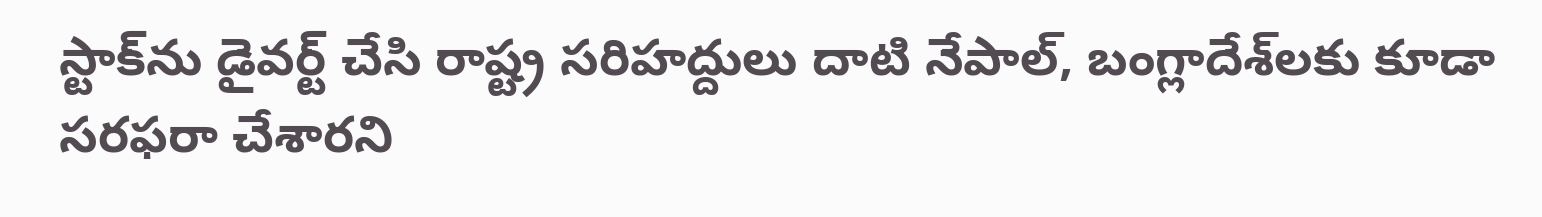స్టాక్‌ను డైవర్ట్ చేసి రాష్ట్ర సరిహద్దులు దాటి నేపాల్, బంగ్లాదేశ్‌లకు కూడా సరఫరా చేశారని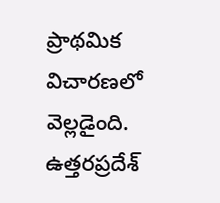ప్రాథమిక విచారణలో వెల్లడైంది. ఉత్తరప్రదేశ్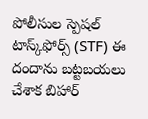పోలీసుల స్పెషల్ టాస్క్‌ఫోర్స్ (STF) ఈ దందాను బట్టబయలు చేశాక బిహార్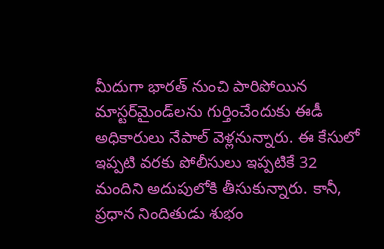మీదుగా భారత్ నుంచి పారిపోయిన మాస్టర్‌మైండ్‌లను గుర్తించేందుకు ఈడీ అధికారులు నేపాల్ వెళ్లనున్నారు. ఈ కేసులో ఇప్పటి వరకు పోలీసులు ఇప్పటికే 32 మందిని అదుపులోకి తీసుకున్నారు. కానీ, ప్రధాన నిందితుడు శుభం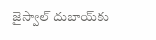జైస్వాల్ దుబాయ్‌కు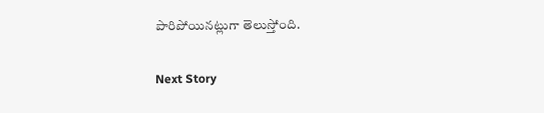పారిపోయినట్లుగా తెలుస్తోంది.

Next Story